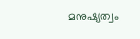മനുഷ്യത്വം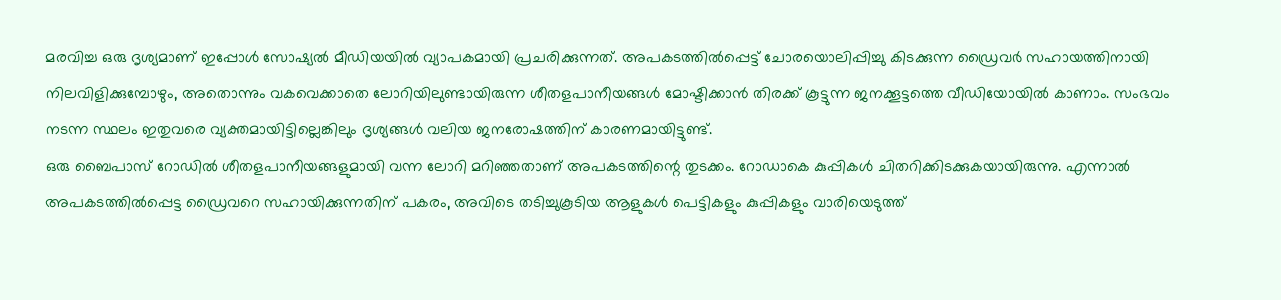മരവിച്ച ഒരു ദൃശ്യമാണ് ഇപ്പോൾ സോഷ്യൽ മീഡിയയിൽ വ്യാപകമായി പ്രചരിക്കുന്നത്. അപകടത്തിൽപ്പെട്ട് ചോരയൊലിപ്പിച്ചു കിടക്കുന്ന ഡ്രൈവർ സഹായത്തിനായി നിലവിളിക്കുമ്പോഴും, അതൊന്നും വകവെക്കാതെ ലോറിയിലുണ്ടായിരുന്ന ശീതളപാനീയങ്ങൾ മോഷ്ടിക്കാൻ തിരക്ക് കൂട്ടുന്ന ജനക്കൂട്ടത്തെ വീഡിയോയിൽ കാണാം. സംഭവം നടന്ന സ്ഥലം ഇതുവരെ വ്യക്തമായിട്ടില്ലെങ്കിലും ദൃശ്യങ്ങൾ വലിയ ജനരോഷത്തിന് കാരണമായിട്ടുണ്ട്.
ഒരു ബൈപാസ് റോഡിൽ ശീതളപാനീയങ്ങളുമായി വന്ന ലോറി മറിഞ്ഞതാണ് അപകടത്തിന്റെ തുടക്കം. റോഡാകെ കുപ്പികൾ ചിതറിക്കിടക്കുകയായിരുന്നു. എന്നാൽ അപകടത്തിൽപ്പെട്ട ഡ്രൈവറെ സഹായിക്കുന്നതിന് പകരം, അവിടെ തടിച്ചുകൂടിയ ആളുകൾ പെട്ടികളും കുപ്പികളും വാരിയെടുത്ത്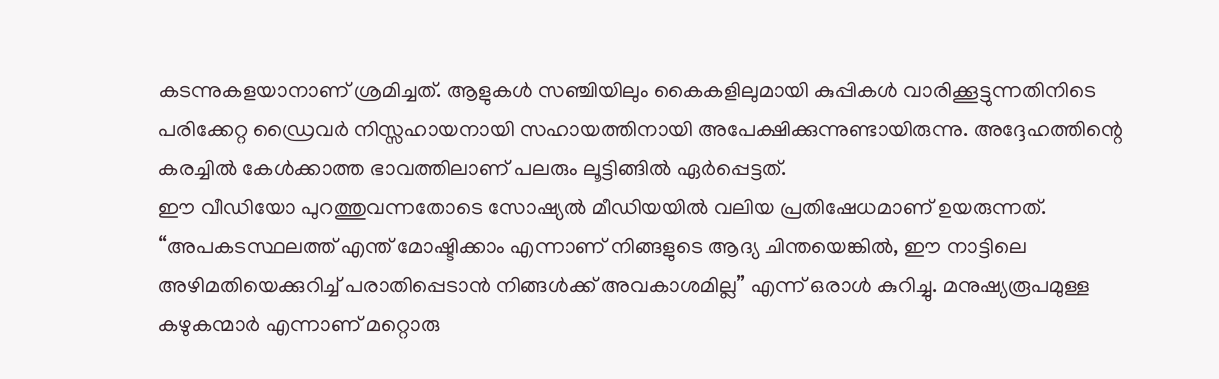കടന്നുകളയാനാണ് ശ്രമിച്ചത്. ആളുകൾ സഞ്ചിയിലും കൈകളിലുമായി കുപ്പികൾ വാരിക്കൂട്ടുന്നതിനിടെ പരിക്കേറ്റ ഡ്രൈവർ നിസ്സഹായനായി സഹായത്തിനായി അപേക്ഷിക്കുന്നുണ്ടായിരുന്നു. അദ്ദേഹത്തിന്റെ കരച്ചിൽ കേൾക്കാത്ത ഭാവത്തിലാണ് പലരും ലൂട്ടിങ്ങിൽ ഏർപ്പെട്ടത്.
ഈ വീഡിയോ പുറത്തുവന്നതോടെ സോഷ്യൽ മീഡിയയിൽ വലിയ പ്രതിഷേധമാണ് ഉയരുന്നത്. “അപകടസ്ഥലത്ത് എന്ത് മോഷ്ടിക്കാം എന്നാണ് നിങ്ങളുടെ ആദ്യ ചിന്തയെങ്കിൽ, ഈ നാട്ടിലെ അഴിമതിയെക്കുറിച്ച് പരാതിപ്പെടാൻ നിങ്ങൾക്ക് അവകാശമില്ല” എന്ന് ഒരാൾ കുറിച്ചു. മനുഷ്യരൂപമുള്ള കഴുകന്മാർ എന്നാണ് മറ്റൊരു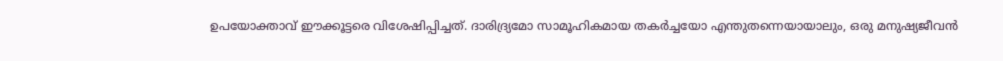ഉപയോക്താവ് ഈക്കൂട്ടരെ വിശേഷിപ്പിച്ചത്. ദാരിദ്ര്യമോ സാമൂഹികമായ തകർച്ചയോ എന്തുതന്നെയായാലും, ഒരു മനുഷ്യജീവൻ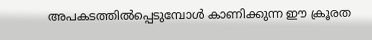അപകടത്തിൽപ്പെടുമ്പോൾ കാണിക്കുന്ന ഈ ക്രൂരത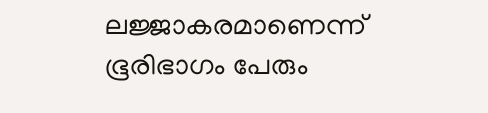ലജ്ജാകരമാണെന്ന് ഭൂരിഭാഗം പേരും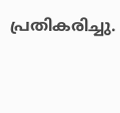പ്രതികരിച്ചു.